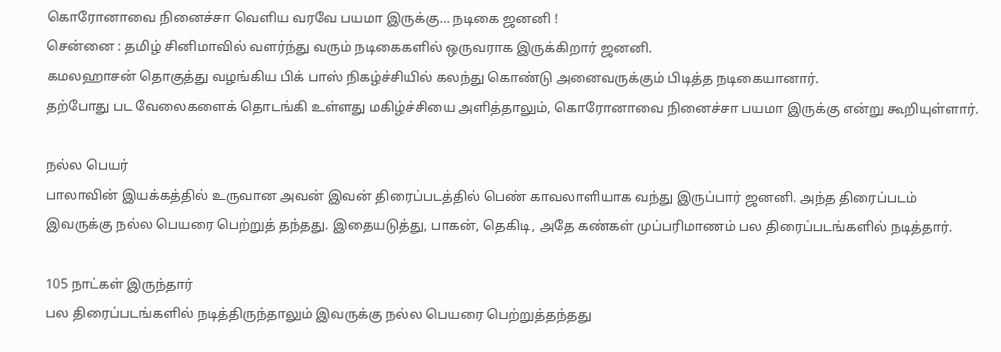கொரோனாவை நினைச்சா வெளிய வரவே பயமா இருக்கு… நடிகை ஜனனி !
சென்னை : தமிழ் சினிமாவில் வளர்ந்து வரும் நடிகைகளில் ஒருவராக இருக்கிறார் ஜனனி.
கமலஹாசன் தொகுத்து வழங்கிய பிக் பாஸ் நிகழ்ச்சியில் கலந்து கொண்டு அனைவருக்கும் பிடித்த நடிகையானார்.
தற்போது பட வேலைகளைக் தொடங்கி உள்ளது மகிழ்ச்சியை அளித்தாலும், கொரோனாவை நினைச்சா பயமா இருக்கு என்று கூறியுள்ளார்.

நல்ல பெயர்
பாலாவின் இயக்கத்தில் உருவான அவன் இவன் திரைப்படத்தில் பெண் காவலாளியாக வந்து இருப்பார் ஜனனி. அந்த திரைப்படம் இவருக்கு நல்ல பெயரை பெற்றுத் தந்தது. இதையடுத்து, பாகன், தெகிடி, அதே கண்கள் முப்பரிமாணம் பல திரைப்படங்களில் நடித்தார்.

105 நாட்கள் இருந்தார்
பல திரைப்படங்களில் நடித்திருந்தாலும் இவருக்கு நல்ல பெயரை பெற்றுத்தந்தது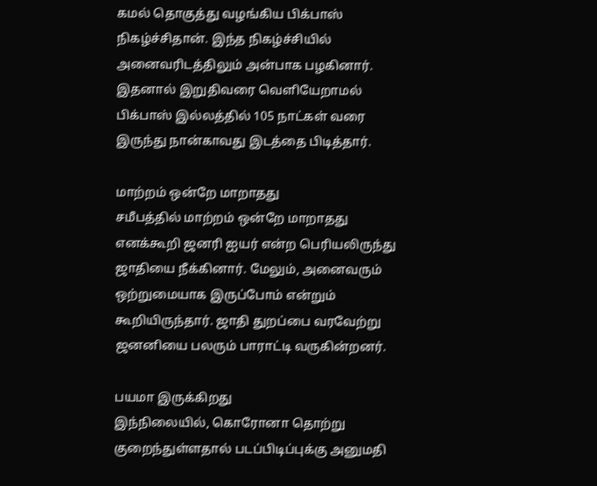கமல் தொகுத்து வழங்கிய பிக்பாஸ் நிகழ்ச்சிதான். இந்த நிகழ்ச்சியில் அனைவரிடத்திலும் அன்பாக பழகினார். இதனால் இறுதிவரை வெளியேறாமல் பிக்பாஸ் இல்லத்தில் 105 நாட்கள் வரை இருந்து நான்காவது இடத்தை பிடித்தார்.

மாற்றம் ஒன்றே மாறாதது
சமீபத்தில் மாற்றம் ஒன்றே மாறாதது எனக்கூறி ஜனரி ஐயர் என்ற பெரியலிருந்து ஜாதியை நீக்கினார். மேலும், அனைவரும் ஒற்றுமையாக இருப்போம் என்றும் கூறியிருந்தார். ஜாதி துறப்பை வரவேற்று ஜனனியை பலரும் பாராட்டி வருகின்றனர்.

பயமா இருக்கிறது
இந்நிலையில், கொரோனா தொற்று குறைந்துள்ளதால் படப்பிடிப்புக்கு அனுமதி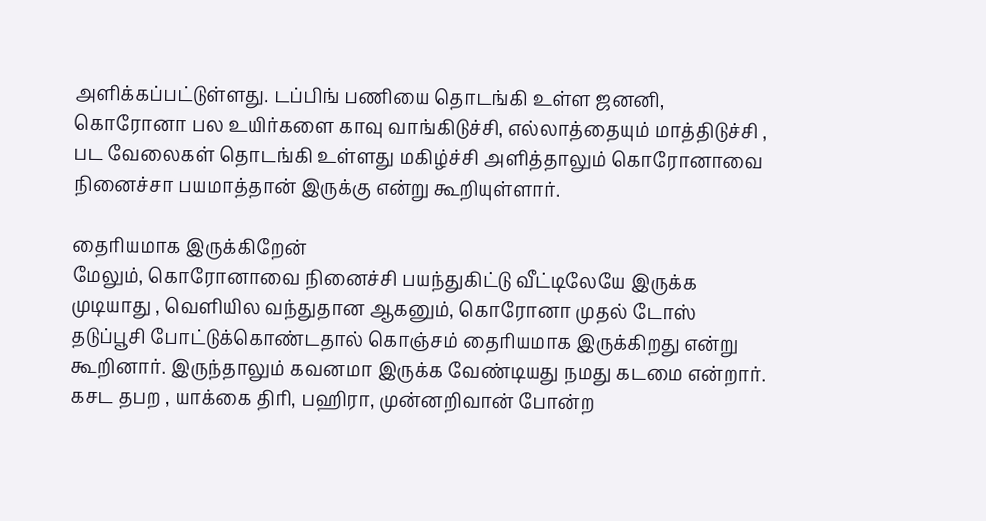அளிக்கப்பட்டுள்ளது. டப்பிங் பணியை தொடங்கி உள்ள ஜனனி, கொரோனா பல உயிர்களை காவு வாங்கிடுச்சி, எல்லாத்தையும் மாத்திடுச்சி , பட வேலைகள் தொடங்கி உள்ளது மகிழ்ச்சி அளித்தாலும் கொரோனாவை நினைச்சா பயமாத்தான் இருக்கு என்று கூறியுள்ளார்.

தைரியமாக இருக்கிறேன்
மேலும், கொரோனாவை நினைச்சி பயந்துகிட்டு வீட்டிலேயே இருக்க முடியாது , வெளியில வந்துதான ஆகனும், கொரோனா முதல் டோஸ் தடுப்பூசி போட்டுக்கொண்டதால் கொஞ்சம் தைரியமாக இருக்கிறது என்று கூறினார். இருந்தாலும் கவனமா இருக்க வேண்டியது நமது கடமை என்றார். கசட தபற , யாக்கை திரி, பஹிரா, முன்னறிவான் போன்ற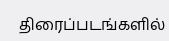திரைப்படங்களில்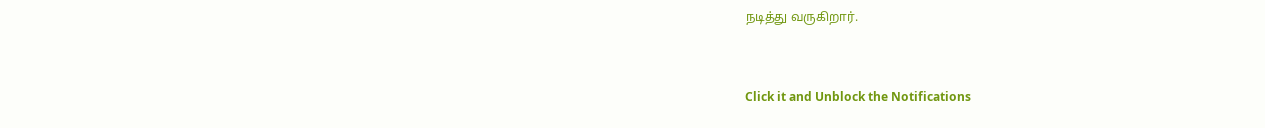நடித்து வருகிறார்.


Click it and Unblock the Notifications